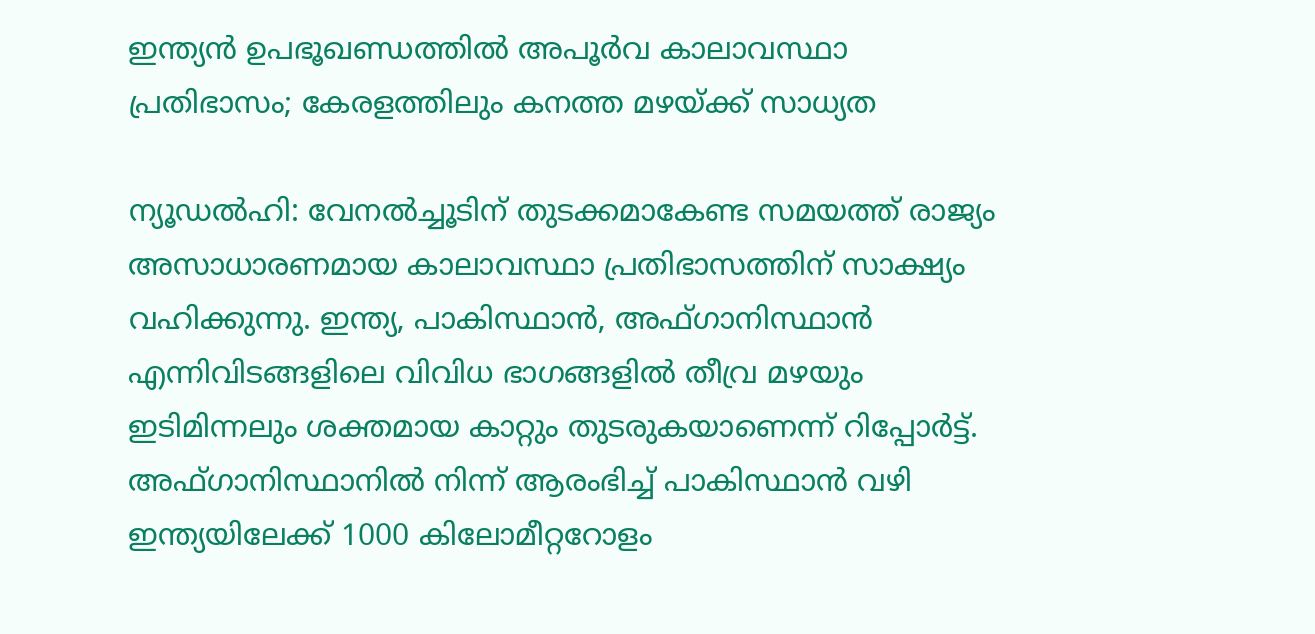ഇന്ത്യൻ ഉപഭൂഖണ്ഡത്തിൽ അപൂർവ കാലാവസ്ഥാ പ്രതിഭാസം; കേരളത്തിലും കനത്ത മഴയ്ക്ക് സാധ്യത

ന്യൂഡൽഹി: വേനൽച്ചൂടിന് തുടക്കമാകേണ്ട സമയത്ത് രാജ്യം അസാധാരണമായ കാലാവസ്ഥാ പ്രതിഭാസത്തിന് സാക്ഷ്യം വഹിക്കുന്നു. ഇന്ത്യ, പാകിസ്ഥാൻ, അഫ്ഗാനിസ്ഥാൻ എന്നിവിടങ്ങളിലെ വിവിധ ഭാഗങ്ങളിൽ തീവ്ര മഴയും ഇടിമിന്നലും ശക്തമായ കാറ്റും തുടരുകയാണെന്ന് റിപ്പോർട്ട്. അഫ്ഗാനിസ്ഥാനിൽ നിന്ന് ആരംഭിച്ച് പാകിസ്ഥാൻ വഴി ഇന്ത്യയിലേക്ക് 1000 കിലോമീറ്ററോളം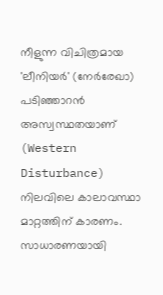നീളുന്ന വിചിത്രമായ 'ലീനിയർ' (നേർരേഖാ) പടിഞ്ഞാറൻ അസ്വസ്ഥതയാണ് (Western Disturbance) നിലവിലെ കാലാവസ്ഥാ മാറ്റത്തിന് കാരണം.
സാധാരണയായി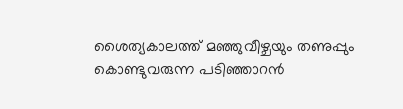ശൈത്യകാലത്ത് മഞ്ഞുവീഴ്ചയും തണുപ്പും കൊണ്ടുവരുന്ന പടിഞ്ഞാറൻ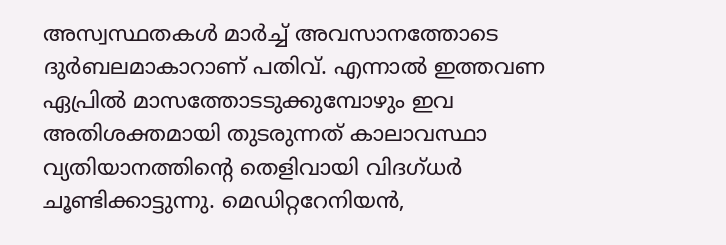അസ്വസ്ഥതകൾ മാർച്ച് അവസാനത്തോടെ ദുർബലമാകാറാണ് പതിവ്. എന്നാൽ ഇത്തവണ ഏപ്രിൽ മാസത്തോടടുക്കുമ്പോഴും ഇവ അതിശക്തമായി തുടരുന്നത് കാലാവസ്ഥാ വ്യതിയാനത്തിന്റെ തെളിവായി വിദഗ്ധർ ചൂണ്ടിക്കാട്ടുന്നു. മെഡിറ്ററേനിയൻ,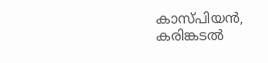കാസ്പിയൻ, കരിങ്കടൽ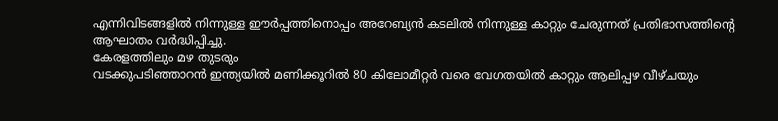എന്നിവിടങ്ങളിൽ നിന്നുള്ള ഈർപ്പത്തിനൊപ്പം അറേബ്യൻ കടലിൽ നിന്നുള്ള കാറ്റും ചേരുന്നത് പ്രതിഭാസത്തിന്റെ ആഘാതം വർദ്ധിപ്പിച്ചു.
കേരളത്തിലും മഴ തുടരും
വടക്കുപടിഞ്ഞാറൻ ഇന്ത്യയിൽ മണിക്കൂറിൽ 80 കിലോമീറ്റർ വരെ വേഗതയിൽ കാറ്റും ആലിപ്പഴ വീഴ്ചയും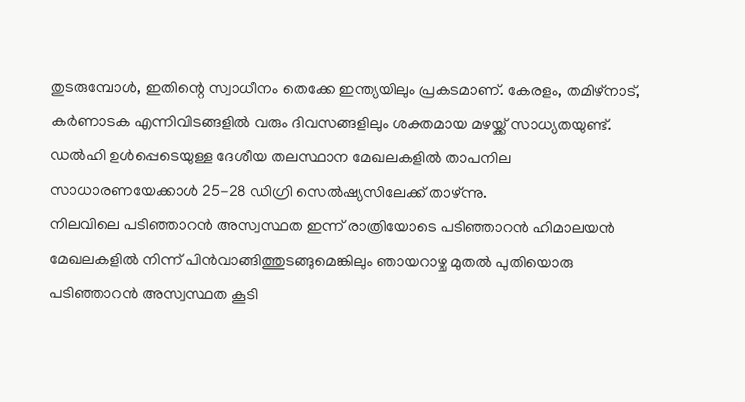തുടരുമ്പോൾ, ഇതിന്റെ സ്വാധീനം തെക്കേ ഇന്ത്യയിലും പ്രകടമാണ്. കേരളം, തമിഴ്നാട്, കർണാടക എന്നിവിടങ്ങളിൽ വരും ദിവസങ്ങളിലും ശക്തമായ മഴയ്ക്ക് സാധ്യതയുണ്ട്. ഡൽഹി ഉൾപ്പെടെയുള്ള ദേശീയ തലസ്ഥാന മേഖലകളിൽ താപനില സാധാരണയേക്കാൾ 25-28 ഡിഗ്രി സെൽഷ്യസിലേക്ക് താഴ്ന്നു.
നിലവിലെ പടിഞ്ഞാറൻ അസ്വസ്ഥത ഇന്ന് രാത്രിയോടെ പടിഞ്ഞാറൻ ഹിമാലയൻ മേഖലകളിൽ നിന്ന് പിൻവാങ്ങിത്തുടങ്ങുമെങ്കിലും ഞായറാഴ്ച മുതൽ പുതിയൊരു പടിഞ്ഞാറൻ അസ്വസ്ഥത കൂടി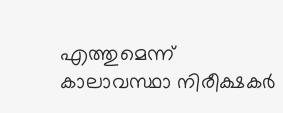എത്തുമെന്ന് കാലാവസ്ഥാ നിരീക്ഷകർ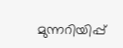മുന്നറിയിപ്പ്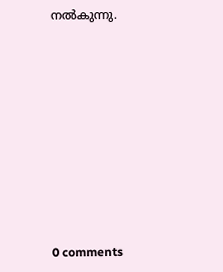നൽകുന്നു.











0 comments